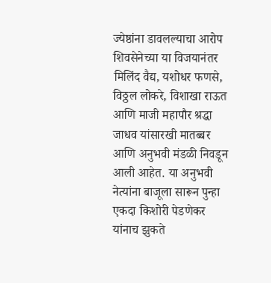ज्येष्ठांना डावलल्याचा आरोप
शिवसेनेच्या या विजयानंतर मिलिंद वैद्य, यशोधर फणसे, विठ्ठल लोकरे, विशाखा राऊत आणि माजी महापौर श्रद्धा जाधव यांसारखी मातब्बर आणि अनुभवी मंडळी निवडून आली आहेत. या अनुभवी नेत्यांना बाजूला सारून पुन्हा एकदा किशोरी पेडणेकर यांनाच झुकते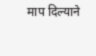माप दिल्याने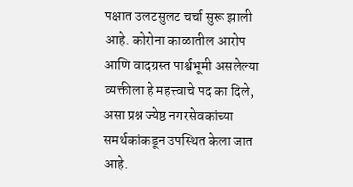पक्षात उलटसुलट चर्चा सुरू झाली आहे. कोरोना काळातील आरोप आणि वादग्रस्त पार्श्वभूमी असलेल्या व्यक्तीला हे महत्त्वाचे पद का दिले, असा प्रश्न ज्येष्ठ नगरसेवकांच्या समर्थकांकडून उपस्थित केला जात आहे.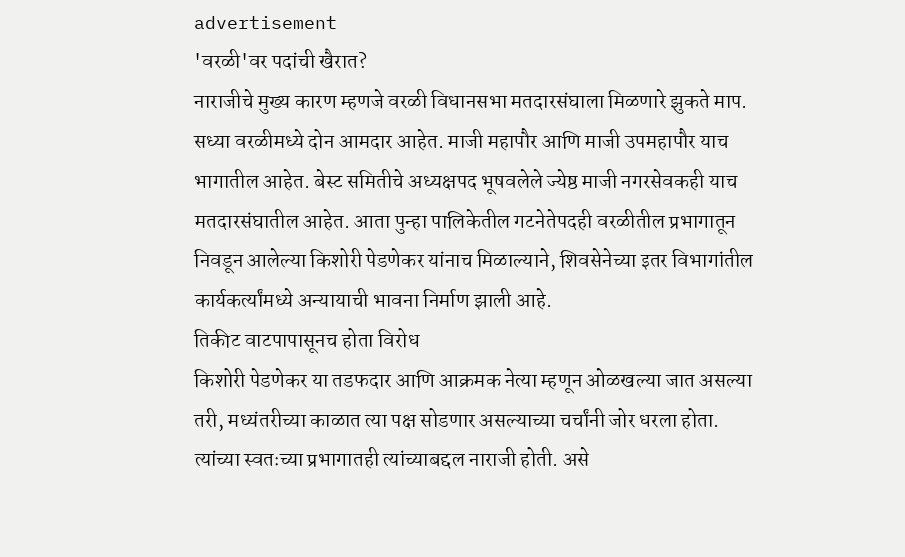advertisement
'वरळी'वर पदांची खैरात?
नाराजीचे मुख्य कारण म्हणजे वरळी विधानसभा मतदारसंघाला मिळणारे झुकते माप. सध्या वरळीमध्ये दोन आमदार आहेत. माजी महापौर आणि माजी उपमहापौर याच भागातील आहेत. बेस्ट समितीचे अध्यक्षपद भूषवलेले ज्येष्ठ माजी नगरसेवकही याच मतदारसंघातील आहेत. आता पुन्हा पालिकेतील गटनेतेपदही वरळीतील प्रभागातून निवडून आलेल्या किशोरी पेडणेकर यांनाच मिळाल्याने, शिवसेनेच्या इतर विभागांतील कार्यकर्त्यांमध्ये अन्यायाची भावना निर्माण झाली आहे.
तिकीट वाटपापासूनच होता विरोध
किशोरी पेडणेकर या तडफदार आणि आक्रमक नेत्या म्हणून ओळखल्या जात असल्या तरी, मध्यंतरीच्या काळात त्या पक्ष सोडणार असल्याच्या चर्चांनी जोर धरला होता. त्यांच्या स्वतःच्या प्रभागातही त्यांच्याबद्दल नाराजी होती. असे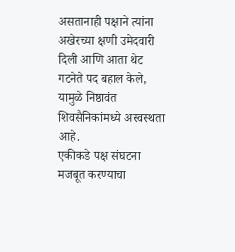असतानाही पक्षाने त्यांना अखेरच्या क्षणी उमेदवारी दिली आणि आता थेट गटनेते पद बहाल केले, यामुळे निष्ठावंत शिवसैनिकांमध्ये अस्वस्थता आहे.
एकीकडे पक्ष संघटना मजबूत करण्याचा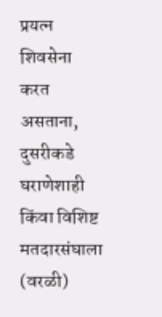प्रयत्न शिवसेना करत असताना, दुसरीकडे घराणेशाही किंवा विशिष्ट मतदारसंघाला (वरळी)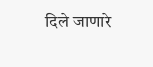दिले जाणारे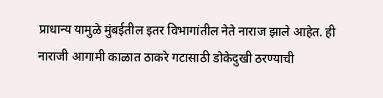प्राधान्य यामुळे मुंबईतील इतर विभागांतील नेते नाराज झाले आहेत. ही नाराजी आगामी काळात ठाकरे गटासाठी डोकेदुखी ठरण्याची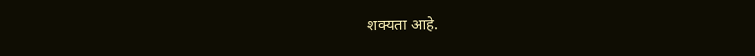शक्यता आहे.